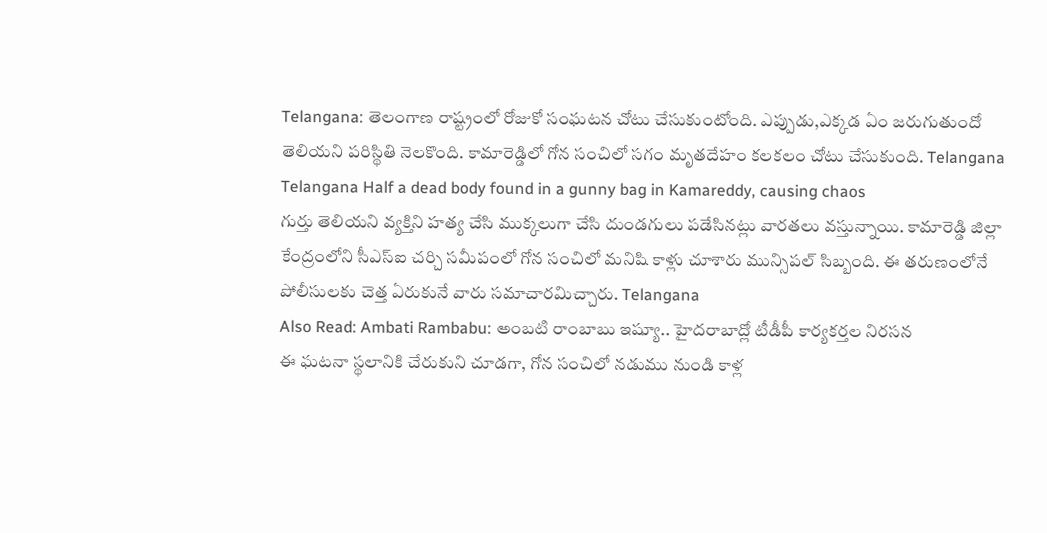Telangana: తెలంగాణ రాష్ట్రంలో రోజుకో సంఘటన చోటు చేసుకుంటోంది. ఎప్పుడు,ఎక్కడ ఏం జరుగుతుందో తెలియని పరిస్థితి నెలకొంది. కామారెడ్డిలో గోన సంచిలో సగం మృతదేహం కలకలం చోటు చేసుకుంది. Telangana
Telangana Half a dead body found in a gunny bag in Kamareddy, causing chaos
గుర్తు తెలియని వ్యక్తిని హత్య చేసి ముక్కలుగా చేసి దుండగులు పడేసినట్లు వారతలు వస్తున్నాయి. కామారెడ్డి జిల్లా కేంద్రంలోని సీఎస్ఐ చర్చి సమీపంలో గోన సంచిలో మనిషి కాళ్లు చూశారు మున్సిపల్ సిబ్బంది. ఈ తరుణంలోనే పోలీసులకు చెత్త ఏరుకునే వారు సమాచారమిచ్చారు. Telangana
Also Read: Ambati Rambabu: అంబటి రాంబాబు ఇష్యూ.. హైదరాబాద్లో టీడీపీ కార్యకర్తల నిరసన
ఈ ఘటనా స్థలానికి చేరుకుని చూడగా, గోన సంచిలో నడుము నుండి కాళ్ల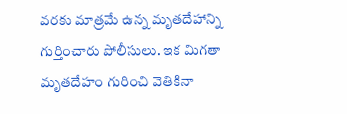వరకు మాత్రమే ఉన్న మృతదేహాన్ని గుర్తించారు పోలీసులు. ఇక మిగతా మృతదేహం గురించి వెతికినా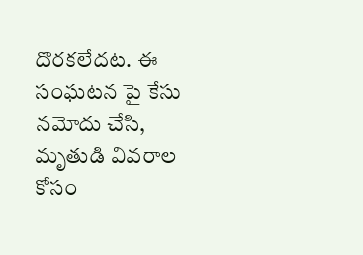దొరకలేదట. ఈ సంఘటన పై కేసు నమోదు చేసి, మృతుడి వివరాల కోసం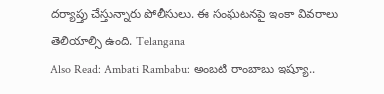దర్యాప్తు చేస్తున్నారు పోలీసులు. ఈ సంఘటనపై ఇంకా వివరాలు తెలియాల్సి ఉంది. Telangana
Also Read: Ambati Rambabu: అంబటి రాంబాబు ఇష్యూ..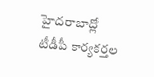హైదరాబాద్లో టీడీపీ కార్యకర్తల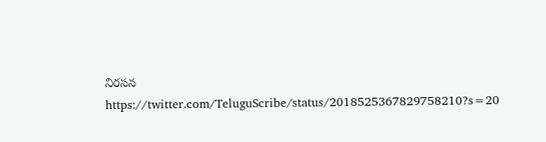నిరసన
https://twitter.com/TeluguScribe/status/2018525367829758210?s=20